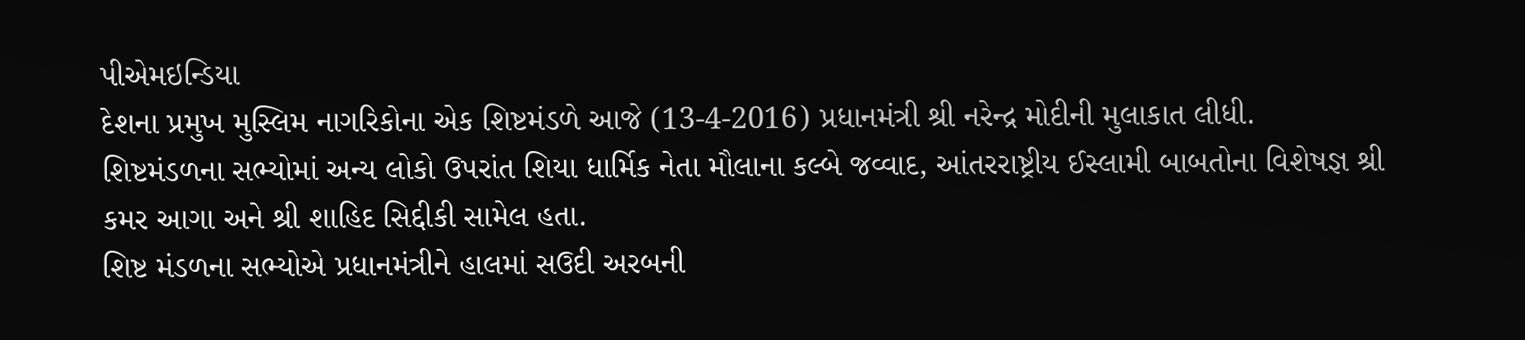પીએમઇન્ડિયા
દેશના પ્રમુખ મુસ્લિમ નાગરિકોના એક શિષ્ટમંડળે આજે (13-4-2016) પ્રધાનમંત્રી શ્રી નરેન્દ્ર મોદીની મુલાકાત લીધી. શિષ્ટમંડળના સભ્યોમાં અન્ય લોકો ઉપરાંત શિયા ધાર્મિક નેતા મૌલાના કલ્બે જવ્વાદ, આંતરરાષ્ટ્રીય ઈસ્લામી બાબતોના વિશેષજ્ઞ શ્રી કમર આગા અને શ્રી શાહિદ સિદ્દીકી સામેલ હતા.
શિષ્ટ મંડળના સભ્યોએ પ્રધાનમંત્રીને હાલમાં સઉદી અરબની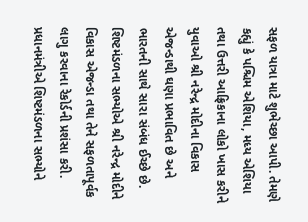સફળ યાત્રા માટે શુભેચ્છા આપી. તેમણે કહ્યું કે પશ્ચિમ એશિયા, મધ્ય એશિયા તથા ઉત્તરી આફ્રિકાના લોકો ખાસ કરીને યુવાઓ શ્રી નરેન્દ્ર મોદીના વિકાસ એજન્ડાથી ઘણા પ્રભાવિત છે અને ભારતની સાથે સારા સંબંધ ઈચ્છે છે.
શિષ્ટમંડળના સભ્યોએ શ્રી નરેન્દ્ર મોદીને વિકાસ એજન્ડા તથા તેને સફળતાપૂર્વક લાગુ કરવાના રેકોર્ડની પ્રશંસા કરી.
પ્રધાનમંત્રીએ શિષ્ટમંડળના સભ્યોને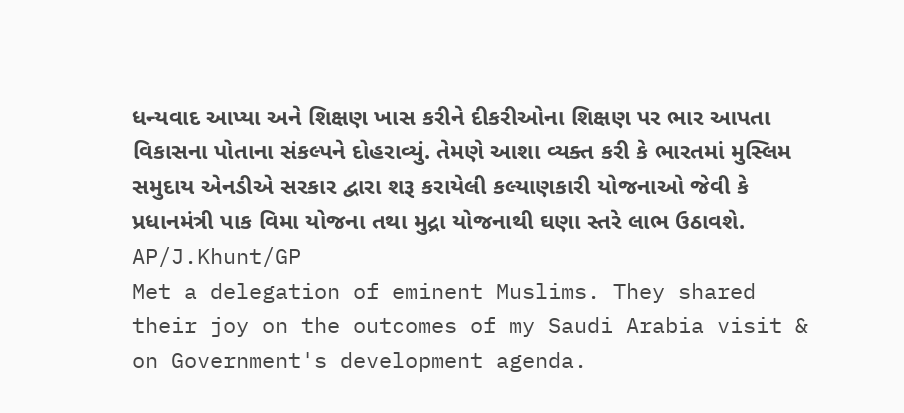ધન્યવાદ આપ્યા અને શિક્ષણ ખાસ કરીને દીકરીઓના શિક્ષણ પર ભાર આપતા વિકાસના પોતાના સંકલ્પને દોહરાવ્યું. તેમણે આશા વ્યક્ત કરી કે ભારતમાં મુસ્લિમ સમુદાય એનડીએ સરકાર દ્વારા શરૂ કરાયેલી કલ્યાણકારી યોજનાઓ જેવી કે પ્રધાનમંત્રી પાક વિમા યોજના તથા મુદ્રા યોજનાથી ઘણા સ્તરે લાભ ઉઠાવશે.
AP/J.Khunt/GP
Met a delegation of eminent Muslims. They shared their joy on the outcomes of my Saudi Arabia visit & on Government's development agenda.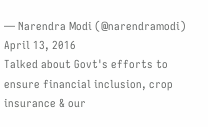— Narendra Modi (@narendramodi) April 13, 2016
Talked about Govt's efforts to ensure financial inclusion, crop insurance & our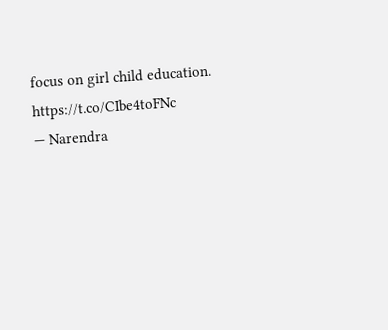focus on girl child education. https://t.co/CIbe4toFNc
— Narendra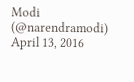Modi (@narendramodi) April 13, 2016